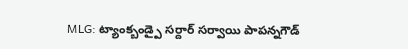MLG: ట్యాంక్బండ్పై సర్దార్ సర్వాయి పాపన్నగౌడ్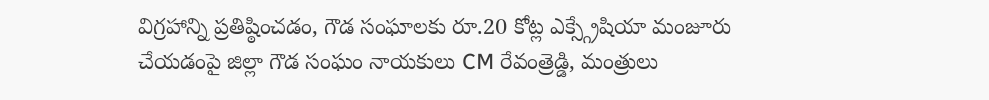విగ్రహాన్ని ప్రతిష్ఠించడం, గౌడ సంఘాలకు రూ.20 కోట్ల ఎక్స్గ్రేషియా మంజూరు చేయడంపై జిల్లా గౌడ సంఘం నాయకులు CM రేవంత్రెడ్డి, మంత్రులు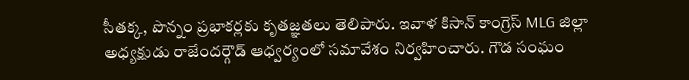సీతక్క, పొన్నం ప్రభాకర్లకు కృతజ్ఞతలు తెలిపారు. ఇవాళ కిసాన్ కాంగ్రెస్ MLG జిల్లా అధ్యక్షుడు రాజేందర్గౌడ్ ఆధ్వర్యంలో సమావేశం నిర్వహించారు. గౌడ సంఘం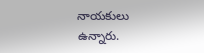నాయకులు ఉన్నారు.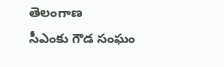తెలంగాణ
సీఎంకు గౌడ సంఘం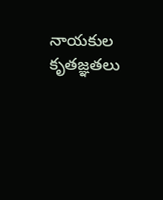నాయకుల కృతజ్ఞతలు